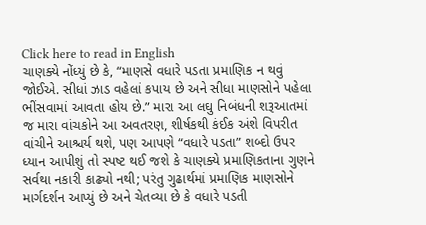Click here to read in English
ચાણક્યે નોંધ્યું છે કે, “માણસે વધારે પડતા પ્રમાણિક ન થવું જોઈએ. સીધાં ઝાડ વહેલાં કપાય છે અને સીધા માણસોને પહેલા ભીંસવામાં આવતા હોય છે.” મારા આ લઘુ નિબંધની શરૂઆતમાં જ મારા વાંચકોને આ અવતરણ, શીર્ષકથી કંઈક અંશે વિપરીત વાંચીને આશ્ચર્ય થશે, પણ આપણે “વધારે પડતા” શબ્દો ઉપર ધ્યાન આપીશું તો સ્પષ્ટ થઈ જશે કે ચાણક્યે પ્રમાણિકતાના ગુણને સર્વથા નકારી કાઢ્યો નથી; પરંતુ ગુઢાર્થમાં પ્રમાણિક માણસોને માર્ગદર્શન આપ્યું છે અને ચેતવ્યા છે કે વધારે પડતી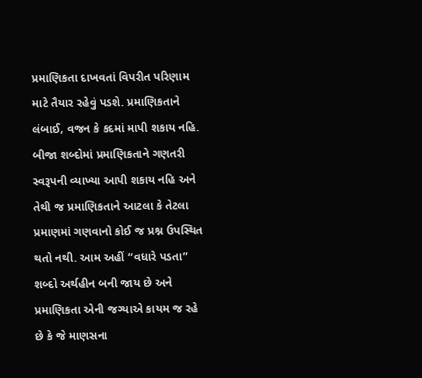પ્રમાણિકતા દાખવતાં વિપરીત પરિણામ માટે તૈયાર રહેવું પડશે. પ્રમાણિકતાને લંબાઈ, વજન કે કદમાં માપી શકાય નહિ. બીજા શબ્દોમાં પ્રમાણિકતાને ગણતરી સ્વરૂપની વ્યાખ્યા આપી શકાય નહિ અને તેથી જ પ્રમાણિકતાને આટલા કે તેટલા પ્રમાણમાં ગણવાનો કોઈ જ પ્રશ્ન ઉપસ્થિત થતો નથી. આમ અહીં “વધારે પડતા” શબ્દો અર્થહીન બની જાય છે અને પ્રમાણિકતા એની જગ્યાએ કાયમ જ રહે છે કે જે માણસના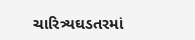ચારિત્ર્યઘડતરમાં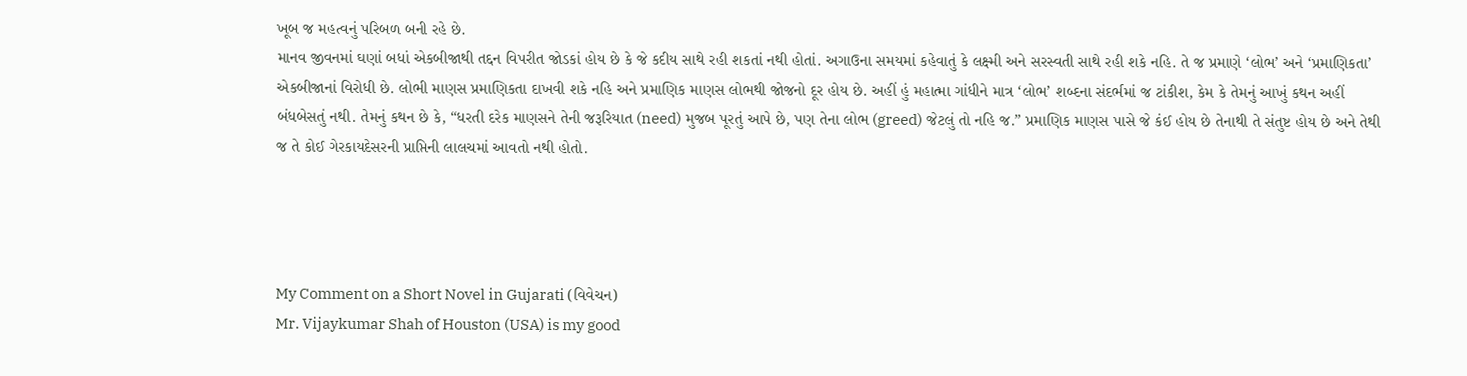ખૂબ જ મહત્વનું પરિબળ બની રહે છે.
માનવ જીવનમાં ઘણાં બધાં એકબીજાથી તદ્દન વિપરીત જોડકાં હોય છે કે જે કદીય સાથે રહી શકતાં નથી હોતાં. અગાઉના સમયમાં કહેવાતું કે લક્ષ્મી અને સરસ્વતી સાથે રહી શકે નહિ. તે જ પ્રમાણે ‘લોભ’ અને ‘પ્રમાણિકતા’ એકબીજાનાં વિરોધી છે. લોભી માણસ પ્રમાણિકતા દાખવી શકે નહિ અને પ્રમાણિક માણસ લોભથી જોજનો દૂર હોય છે. અહીં હું મહાત્મા ગાંધીને માત્ર ‘લોભ’ શબ્દના સંદર્ભમાં જ ટાંકીશ, કેમ કે તેમનું આખું કથન અહીં બંધબેસતું નથી. તેમનું કથન છે કે, “ધરતી દરેક માણસને તેની જરૂરિયાત (need) મુજબ પૂરતું આપે છે, પણ તેના લોભ (greed) જેટલું તો નહિ જ.” પ્રમાણિક માણસ પાસે જે કંઈ હોય છે તેનાથી તે સંતુષ્ટ હોય છે અને તેથી જ તે કોઈ ગેરકાયદેસરની પ્રાપ્તિની લાલચમાં આવતો નથી હોતો.




My Comment on a Short Novel in Gujarati (વિવેચન)
Mr. Vijaykumar Shah of Houston (USA) is my good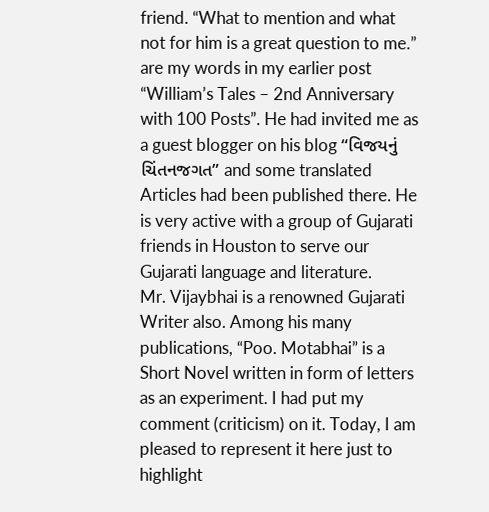friend. “What to mention and what not for him is a great question to me.” are my words in my earlier post “William’s Tales – 2nd Anniversary with 100 Posts”. He had invited me as a guest blogger on his blog “વિજયનું ચિંતનજગત” and some translated Articles had been published there. He is very active with a group of Gujarati friends in Houston to serve our Gujarati language and literature.
Mr. Vijaybhai is a renowned Gujarati Writer also. Among his many publications, “Poo. Motabhai” is a Short Novel written in form of letters as an experiment. I had put my comment (criticism) on it. Today, I am pleased to represent it here just to highlight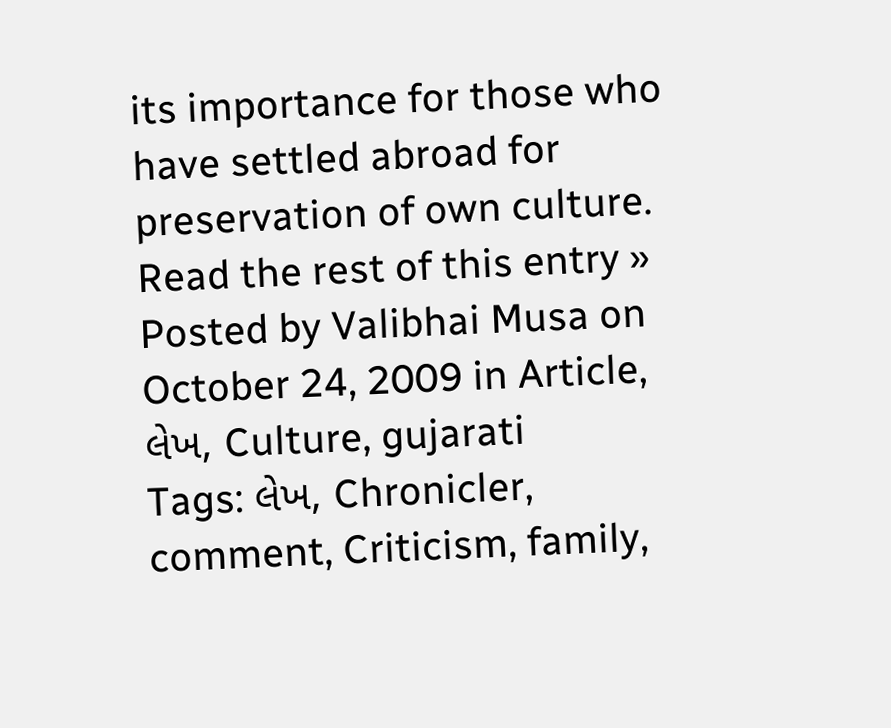its importance for those who have settled abroad for preservation of own culture.
Read the rest of this entry »
Posted by Valibhai Musa on October 24, 2009 in Article, લેખ, Culture, gujarati
Tags: લેખ, Chronicler, comment, Criticism, family,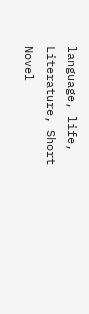language, life, Literature, Short Novel